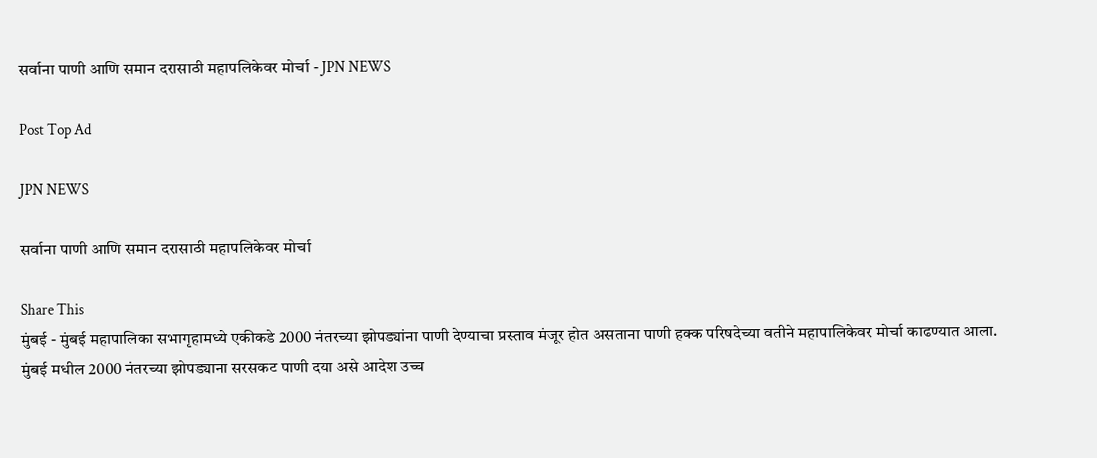सर्वाना पाणी आणि समान दरासाठी महापलिकेवर मोर्चा - JPN NEWS

Post Top Ad

JPN NEWS

सर्वाना पाणी आणि समान दरासाठी महापलिकेवर मोर्चा

Share This
मुंबई - मुंबई महापालिका सभागृहामध्ये एकीकडे 2000 नंतरच्या झोपड्यांना पाणी देण्याचा प्रस्ताव मंजूर होत असताना पाणी हक्क परिषदेच्या वतीने महापालिकेवर मोर्चा काढण्यात आला.
मुंबई मधील 2000 नंतरच्या झोपड्याना सरसकट पाणी दया असे आदेश उच्च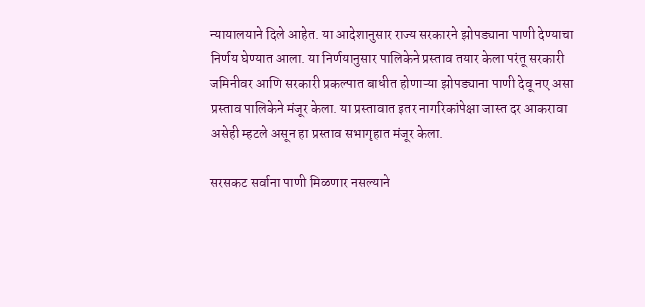न्यायालयाने दिले आहेत. या आदेशानुसार राज्य सरकारने झोपड्याना पाणी देण्याचा निर्णय घेण्यात आला. या निर्णयानुसार पालिकेने प्रस्ताव तयार केला परंतू सरकारी जमिनीवर आणि सरकारी प्रकल्पात बाधीत होणाऱ्या झोपड्याना पाणी देवू नए असा प्रस्ताव पालिकेने मंजूर केला. या प्रस्तावात इतर नागरिकांपेक्षा जास्त दर आकरावा असेही म्हटले असून हा प्रस्ताव सभागृहात मंजूर केला.

सरसकट सर्वाना पाणी मिळणार नसल्याने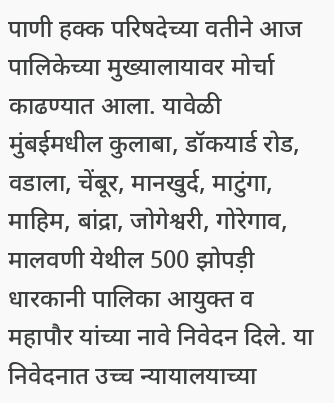पाणी हक्क परिषदेच्या वतीने आज पालिकेच्या मुख्यालायावर मोर्चा काढण्यात आला. यावेळी मुंबईमधील कुलाबा, डॉकयार्ड रोड, वडाला, चेंबूर, मानखुर्द, माटुंगा, माहिम, बांद्रा, जोगेश्वरी, गोरेगाव, मालवणी येथील 500 झोपड़ी धारकानी पालिका आयुक्त व महापौर यांच्या नावे निवेदन दिले. या निवेदनात उच्च न्यायालयाच्या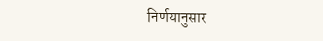निर्णयानुसार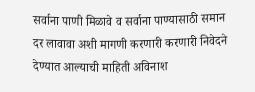सर्वाना पाणी मिळावे व सर्वाना पाण्यासाठी समान दर लावावा अशी मागणी करणारी करणारी निवेदने देण्यात आल्याची माहिती अविनाश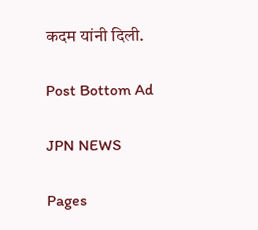कदम यांनी दिली.

Post Bottom Ad

JPN NEWS

Pages